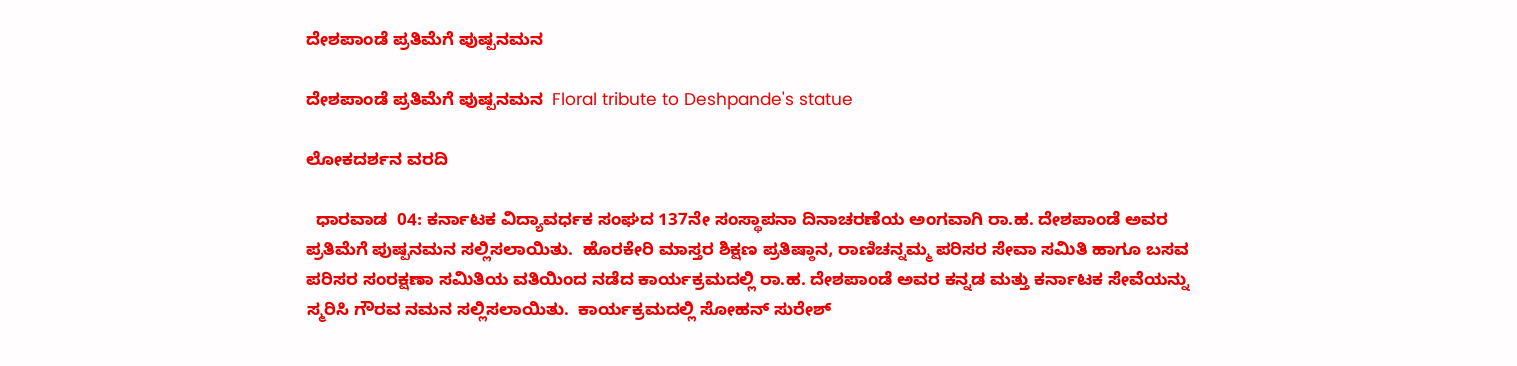ದೇಶಪಾಂಡೆ ಪ್ರತಿಮೆಗೆ ಪುಷ್ಪನಮನ

ದೇಶಪಾಂಡೆ ಪ್ರತಿಮೆಗೆ ಪುಷ್ಪನಮನ  Floral tribute to Deshpande's statue

ಲೋಕದರ್ಶನ ವರದಿ

  ಧಾರವಾಡ  04: ಕರ್ನಾಟಕ ವಿದ್ಯಾವರ್ಧಕ ಸಂಘದ 137ನೇ ಸಂಸ್ಥಾಪನಾ ದಿನಾಚರಣೆಯ ಅಂಗವಾಗಿ ರಾ.ಹ. ದೇಶಪಾಂಡೆ ಅವರ ಪ್ರತಿಮೆಗೆ ಪುಷ್ಪನಮನ ಸಲ್ಲಿಸಲಾಯಿತು.  ಹೊರಕೇರಿ ಮಾಸ್ತರ ಶಿಕ್ಷಣ ಪ್ರತಿಷ್ಠಾನ, ರಾಣಿಚನ್ನಮ್ಮ ಪರಿಸರ ಸೇವಾ ಸಮಿತಿ ಹಾಗೂ ಬಸವ ಪರಿಸರ ಸಂರಕ್ಷಣಾ ಸಮಿತಿಯ ವತಿಯಿಂದ ನಡೆದ ಕಾರ್ಯಕ್ರಮದಲ್ಲಿ ರಾ.ಹ. ದೇಶಪಾಂಡೆ ಅವರ ಕನ್ನಡ ಮತ್ತು ಕರ್ನಾಟಕ ಸೇವೆಯನ್ನು ಸ್ಮರಿಸಿ ಗೌರವ ನಮನ ಸಲ್ಲಿಸಲಾಯಿತು.  ಕಾರ್ಯಕ್ರಮದಲ್ಲಿ ಸೋಹನ್ ಸುರೇಶ್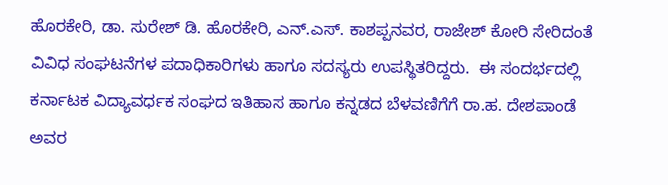ಹೊರಕೇರಿ, ಡಾ. ಸುರೇಶ್ ಡಿ. ಹೊರಕೇರಿ, ಎನ್‌.ಎಸ್‌. ಕಾಶಪ್ಪನವರ, ರಾಜೇಶ್ ಕೋರಿ ಸೇರಿದಂತೆ ವಿವಿಧ ಸಂಘಟನೆಗಳ ಪದಾಧಿಕಾರಿಗಳು ಹಾಗೂ ಸದಸ್ಯರು ಉಪಸ್ಥಿತರಿದ್ದರು.  ಈ ಸಂದರ್ಭದಲ್ಲಿ ಕರ್ನಾಟಕ ವಿದ್ಯಾವರ್ಧಕ ಸಂಘದ ಇತಿಹಾಸ ಹಾಗೂ ಕನ್ನಡದ ಬೆಳವಣಿಗೆಗೆ ರಾ.ಹ. ದೇಶಪಾಂಡೆ ಅವರ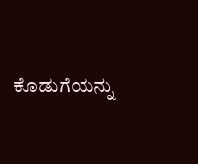ಕೊಡುಗೆಯನ್ನು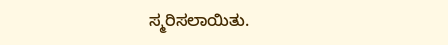ಸ್ಮರಿಸಲಾಯಿತು.